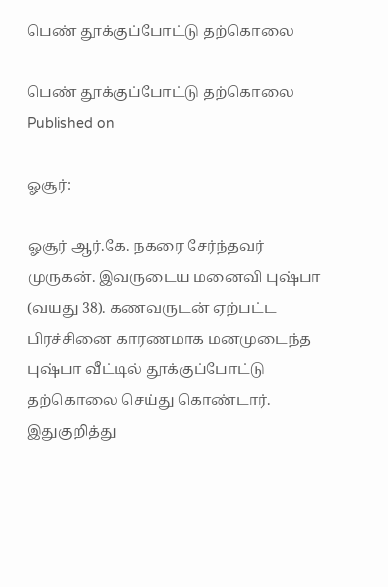பெண் தூக்குப்போட்டு தற்கொலை

பெண் தூக்குப்போட்டு தற்கொலை
Published on

ஓசூர்:

ஓசூர் ஆர்.கே. நகரை சேர்ந்தவர் முருகன். இவருடைய மனைவி புஷ்பா (வயது 38). கணவருடன் ஏற்பட்ட பிரச்சினை காரணமாக மனமுடைந்த புஷ்பா வீட்டில் தூக்குப்போட்டு தற்கொலை செய்து கொண்டார். இதுகுறித்து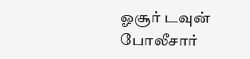ஓசூர் டவுன் போலீசார்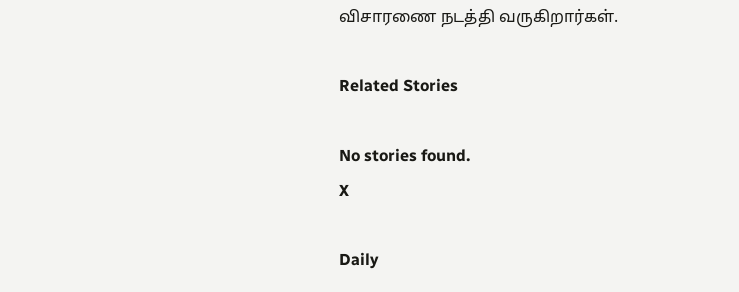விசாரணை நடத்தி வருகிறார்கள்.

Related Stories

No stories found.
X

Daily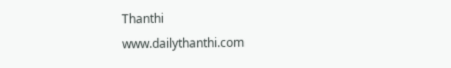Thanthi
www.dailythanthi.com